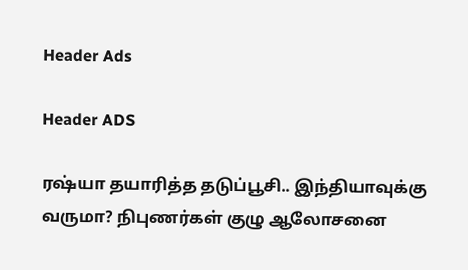Header Ads

Header ADS

ரஷ்யா தயாரித்த தடுப்பூசி.. இந்தியாவுக்கு வருமா? நிபுணர்கள் குழு ஆலோசனை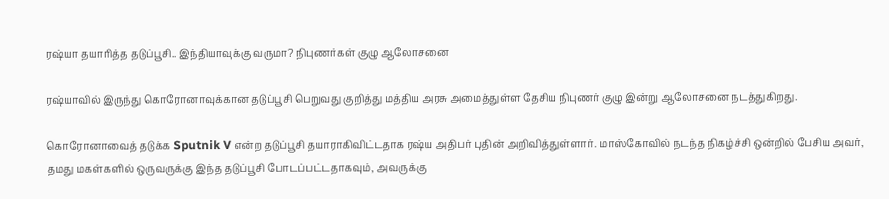ரஷ்யா தயாரித்த தடுப்பூசி.. இந்தியாவுக்கு வருமா? நிபுணர்கள் குழு ஆலோசனை

ரஷ்யாவில் இருந்து கொரோனாவுக்கான தடுப்பூசி பெறுவது குறித்து மத்திய அரசு அமைத்துள்ள தேசிய நிபுணர் குழு இன்று ஆலோசனை நடத்துகிறது.

கொரோனாவைத் தடுக்க Sputnik V என்ற தடுப்பூசி தயாராகிவிட்டதாக ரஷ்ய அதிபர் புதின் அறிவித்துள்ளார். மாஸ்கோவில் நடந்த நிகழ்ச்சி ஒன்றில் பேசிய அவர், தமது மகள்களில் ஒருவருக்கு இந்த தடுப்பூசி போடப்பட்டதாகவும், அவருக்கு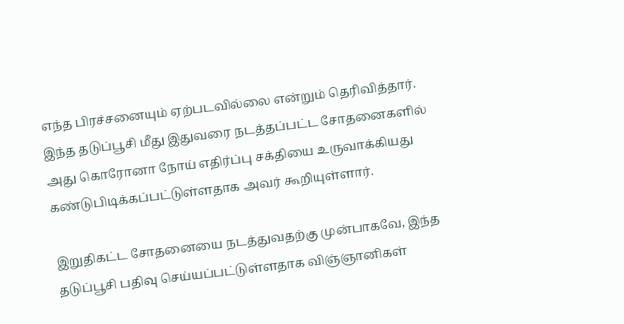எந்த பிரச்சனையும் ஏற்படவில்லை என்றும் தெரிவித்தார். இந்த தடுப்பூசி மீது இதுவரை நடத்தப்பட்ட சோதனைகளில் அது கொரோனா நோய் எதிர்ப்பு சக்தியை உருவாக்கியது கண்டுபிடிக்கப்பட்டுள்ளதாக அவர் கூறியுள்ளார்.

இறுதிகட்ட சோதனையை நடத்துவதற்கு முன்பாகவே, இந்த தடுப்பூசி பதிவு செய்யப்பட்டுள்ளதாக விஞ்ஞானிகள்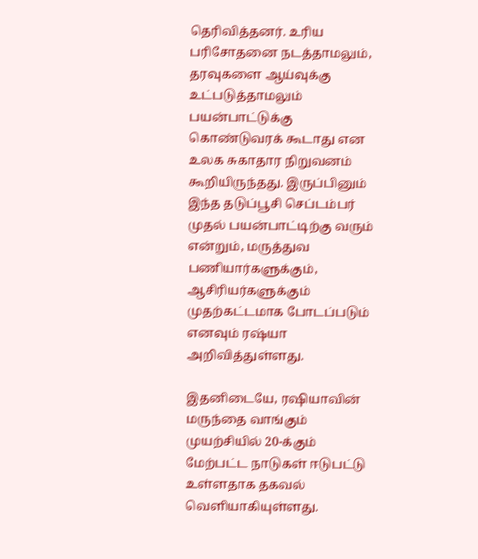தெரிவித்தனர். உரிய பரிசோதனை நடத்தாமலும், தரவுகளை ஆய்வுக்கு உட்படுத்தாமலும் பயன்பாட்டுக்கு கொண்டுவரக் கூடாது என உலக சுகாதார நிறுவனம் கூறியிருந்தது. இருப்பினும் இந்த தடுப்பூசி செப்டம்பர் முதல் பயன்பாட்டிற்கு வரும் என்றும், மருத்துவ பணியார்களுக்கும், ஆசிரியர்களுக்கும் முதற்கட்டமாக போடப்படும் எனவும் ரஷ்யா அறிவித்துள்ளது.

இதனிடையே, ரஷியாவின் மருந்தை வாங்கும் முயற்சியில் 20-க்கும் மேற்பட்ட நாடுகள் ஈடுபட்டு உள்ளதாக தகவல் வெளியாகியுள்ளது.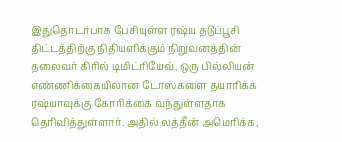இதுதொடர்பாக பேசியுள்ள ரஷ்ய தடுப்பூசி திட்டத்திற்கு நிதியளிக்கும் நிறுவனத்தின் தலைவர் கிரில் டிமிட்ரியேவ், ஒரு பில்லியன் எண்ணிக்கையிலான டோஸ்களை தயாரிக்க ரஷ்யாவுக்கு கோரிக்கை வந்துள்ளதாக தெரிவித்துள்ளார். அதில் லத்தீன் அமெரிக்க,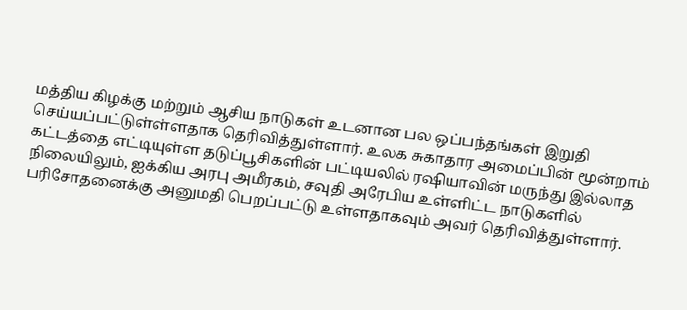மத்திய கிழக்கு மற்றும் ஆசிய நாடுகள் உடனான பல ஒப்பந்தங்கள் இறுதி செய்யப்பட்டுள்ள்ளதாக தெரிவித்துள்ளார். உலக சுகாதார அமைப்பின் மூன்றாம் கட்டத்தை எட்டியுள்ள தடுப்பூசிகளின் பட்டியலில் ரஷியாவின் மருந்து இல்லாத நிலையிலும், ஐக்கிய அரபு அமீரகம், சவுதி அரேபிய உள்ளிட்ட நாடுகளில் பரிசோதனைக்கு அனுமதி பெறப்பட்டு உள்ளதாகவும் அவர் தெரிவித்துள்ளார்.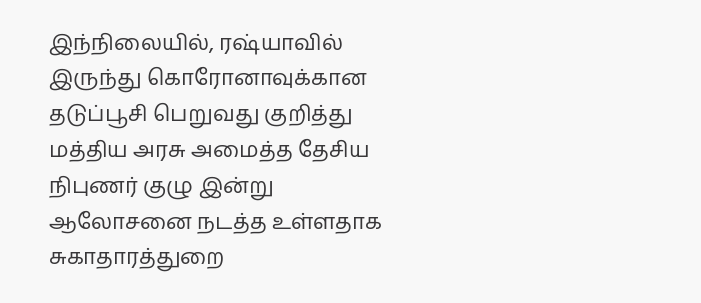இந்நிலையில், ரஷ்யாவில் இருந்து கொரோனாவுக்கான தடுப்பூசி பெறுவது குறித்து மத்திய அரசு அமைத்த தேசிய நிபுணர் குழு இன்று ஆலோசனை நடத்த உள்ளதாக சுகாதாரத்துறை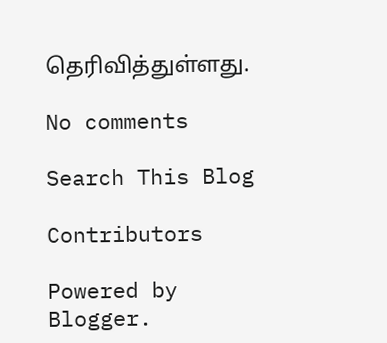தெரிவித்துள்ளது.

No comments

Search This Blog

Contributors

Powered by Blogger.